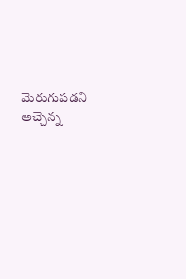మెరుగుపడని అచ్చెన్న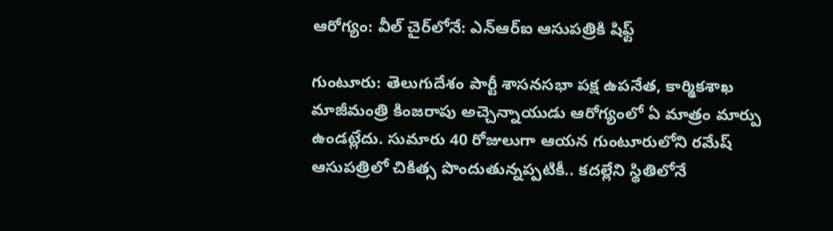ఆరోగ్యం: వీల్ చైర్‌లోనే: ఎన్ఆర్ఐ ఆసుపత్రికి షిఫ్ట్

గుంటూరు: తెలుగుదేశం పార్టీ శాసనసభా పక్ష ఉపనేత, కార్మికశాఖ మాజీమంత్రి కింజరాపు అచ్చెన్నాయుడు ఆరోగ్యంలో ఏ మాత్రం మార్పు ఉండట్లేదు. సుమారు 40 రోజులుగా ఆయన గుంటూరులోని రమేష్ ఆసుపత్రిలో చికిత్స పొందుతున్నప్పటికీ.. కదల్లేని స్థితిలోనే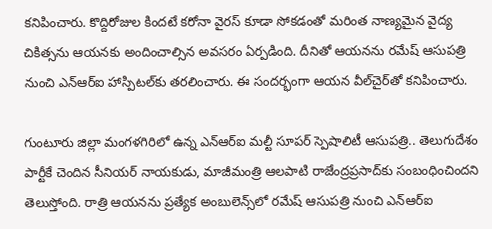కనిపించారు. కొద్దిరోజుల కిందటే కరోనా వైరస్ కూడా సోకడంతో మరింత నాణ్యమైన వైద్య చికిత్సను ఆయనకు అందించాల్సిన అవసరం ఏర్పడింది. దీనితో ఆయనను రమేష్ ఆసుపత్రి నుంచి ఎన్ఆర్ఐ హాస్పిటల్‌కు తరలించారు. ఈ సందర్భంగా ఆయన వీల్‌చైర్‌తో కనిపించారు.

గుంటూరు జిల్లా మంగళగిరిలో ఉన్న ఎన్ఆర్ఐ మల్టీ సూపర్ స్పెషాలిటీ ఆసుపత్రి.. తెలుగుదేశం పార్టీకే చెందిన సీనియర్ నాయకుడు, మాజీమంత్రి ఆలపాటి రాజేంద్రప్రసాద్‌కు సంబంధించిందని తెలుస్తోంది. రాత్రి ఆయనను ప్రత్యేక అంబులెన్స్‌లో రమేష్ ఆసుపత్రి నుంచి ఎన్ఆర్ఐ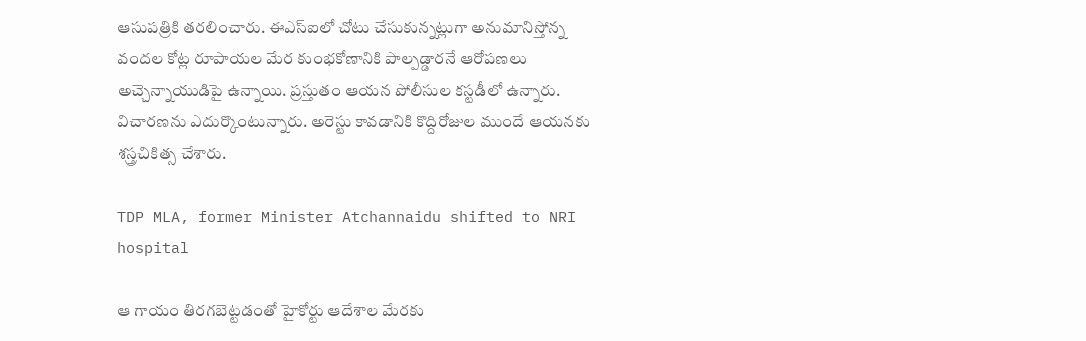ఆసుపత్రికి తరలించారు. ఈఎస్ఐలో చోటు చేసుకున్నట్లుగా అనుమానిస్తోన్న వందల కోట్ల రూపాయల మేర కుంభకోణానికి పాల్పడ్డారనే ఆరోపణలు అచ్చెన్నాయుడిపై ఉన్నాయి. ప్రస్తుతం ఆయన పోలీసుల కస్టడీలో ఉన్నారు. విచారణను ఎదుర్కొంటున్నారు. అరెస్టు కావడానికి కొద్దిరోజుల ముందే ఆయనకు శస్త్రచికిత్స చేశారు.

TDP MLA, former Minister Atchannaidu shifted to NRI hospital

ఆ గాయం తిరగబెట్టడంతో హైకోర్టు ఆదేశాల మేరకు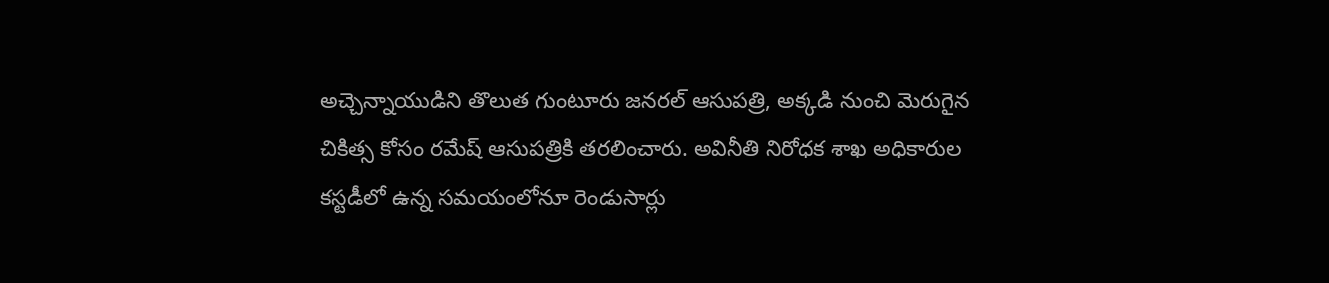అచ్చెన్నాయుడిని తొలుత గుంటూరు జనరల్ ఆసుపత్రి, అక్కడి నుంచి మెరుగైన చికిత్స కోసం రమేష్ ఆసుపత్రికి తరలించారు. అవినీతి నిరోధక శాఖ అధికారుల కస్టడీలో ఉన్న సమయంలోనూ రెండుసార్లు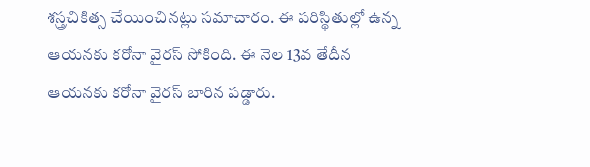శస్త్రచికిత్స చేయించినట్లు సమాచారం. ఈ పరిస్థితుల్లో ఉన్న ఆయనకు కరోనా వైరస్ సోకింది. ఈ నెల 13వ తేదీన ఆయనకు కరోనా వైరస్ బారిన పడ్డారు.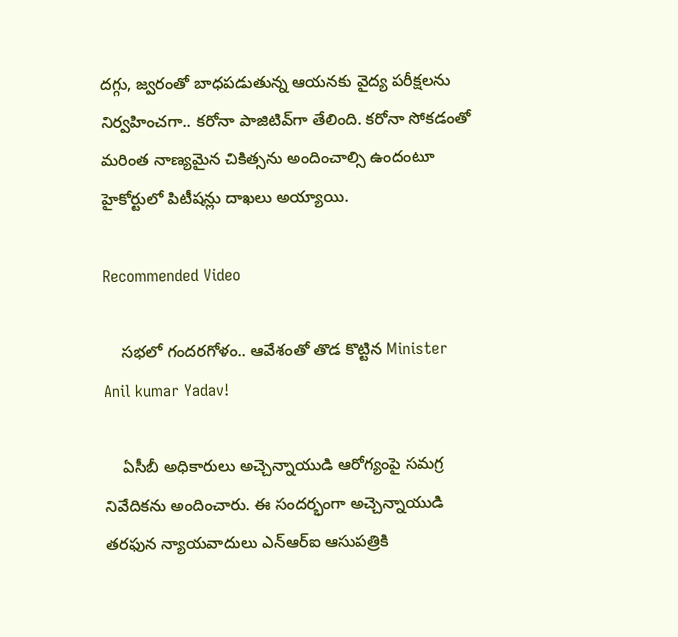దగ్గు, జ్వరంతో బాధపడుతున్న ఆయనకు వైద్య పరీక్షలను నిర్వహించగా.. కరోనా పాజిటివ్‌గా తేలింది. కరోనా సోకడంతో మరింత నాణ్యమైన చికిత్సను అందించాల్సి ఉందంటూ హైకోర్టులో పిటీషన్లు దాఖలు అయ్యాయి.

Recommended Video

    సభలో గందరగోళం.. ఆవేశంతో తొడ కొట్టిన Minister Anil kumar Yadav!

    ఏసీబీ అధికారులు అచ్చెన్నాయుడి ఆరోగ్యంపై సమగ్ర నివేదికను అందించారు. ఈ సందర్భంగా అచ్చెన్నాయుడి తరఫున న్యాయవాదులు ఎన్ఆర్ఐ ఆసుపత్రికి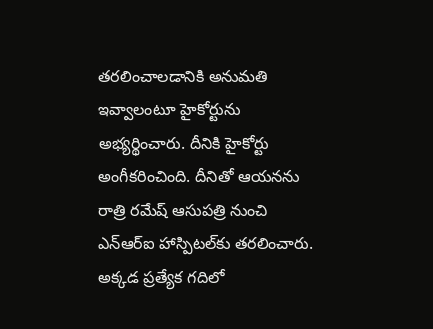తరలించాలడానికి అనుమతి ఇవ్వాలంటూ హైకోర్టును అభ్యర్థించారు. దీనికి హైకోర్టు అంగీకరించింది. దీనితో ఆయనను రాత్రి రమేష్ ఆసుపత్రి నుంచి ఎన్ఆర్ఐ హాస్పిటల్‌కు తరలించారు. అక్కడ ప్రత్యేక గదిలో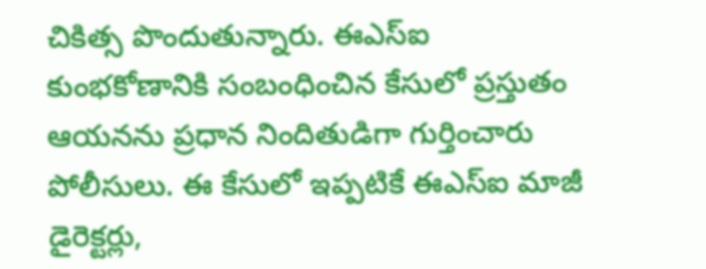చికిత్స పొందుతున్నారు. ఈఎస్ఐ కుంభకోణానికి సంబంధించిన కేసులో ప్రస్తుతం ఆయనను ప్రధాన నిందితుడిగా గుర్తించారు పోలీసులు. ఈ కేసులో ఇప్పటికే ఈఎస్ఐ మాజీ డైరెక్టర్లు,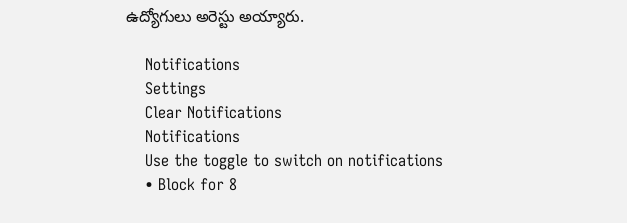ఉద్యోగులు అరెస్టు అయ్యారు.

    Notifications
    Settings
    Clear Notifications
    Notifications
    Use the toggle to switch on notifications
    • Block for 8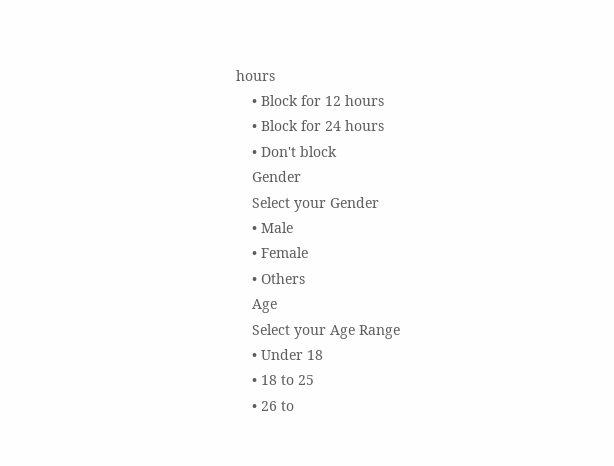hours
    • Block for 12 hours
    • Block for 24 hours
    • Don't block
    Gender
    Select your Gender
    • Male
    • Female
    • Others
    Age
    Select your Age Range
    • Under 18
    • 18 to 25
    • 26 to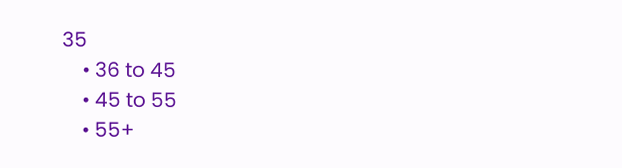35
    • 36 to 45
    • 45 to 55
    • 55+